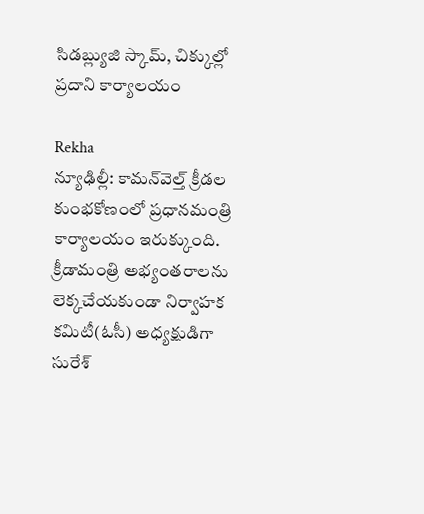సిడబ్ల్యుజి స్కామ్, చిక్కుల్లో ప్రదాని కార్యాలయం

Rekha
న్యూఢిల్లీ: కామన్‌వెల్త్‌ క్రీడల కుంభకోణంలో ప్రధానమంత్రి కార్యాలయం ఇరుక్కుంది. క్రీడామంత్రి అభ్యంతరాలను లెక్కచేయకుండా నిర్వాహక కమిటీ(ఓసీ) అధ్యక్షుడిగా సురేశ్‌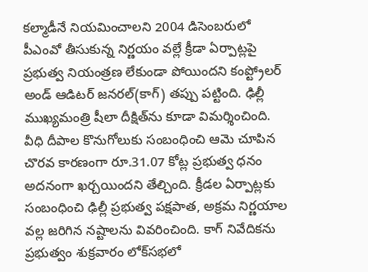కల్మాడీనే నియమించాలని 2004 డిసెంబరులో పీఎంవో తీసుకున్న నిర్ణయం వల్లే క్రీడా ఏర్పాట్లపై ప్రభుత్వ నియంత్రణ లేకుండా పోయిందని కంప్ట్రోలర్‌ అండ్‌ ఆడిటర్‌ జనరల్‌(కాగ్‌) తప్పు పట్టింది. ఢిల్లీ ముఖ్యమంత్రి షీలా దీక్షిత్‌ను కూడా విమర్శించింది. వీధి దీపాల కొనుగోలుకు సంబంధించి ఆమె చూపిన చొరవ కారణంగా రూ.31.07 కోట్ల ప్రభుత్వ ధనం అదనంగా ఖర్చయిందని తేల్చింది. క్రీడల ఏర్పాట్లకు సంబంధించి ఢిల్లీ ప్రభుత్వ పక్షపాత, అక్రమ నిర్ణయాల వల్ల జరిగిన నష్టాలను వివరించింది. కాగ్‌ నివేదికను ప్రభుత్వం శుక్రవారం లోక్‌సభలో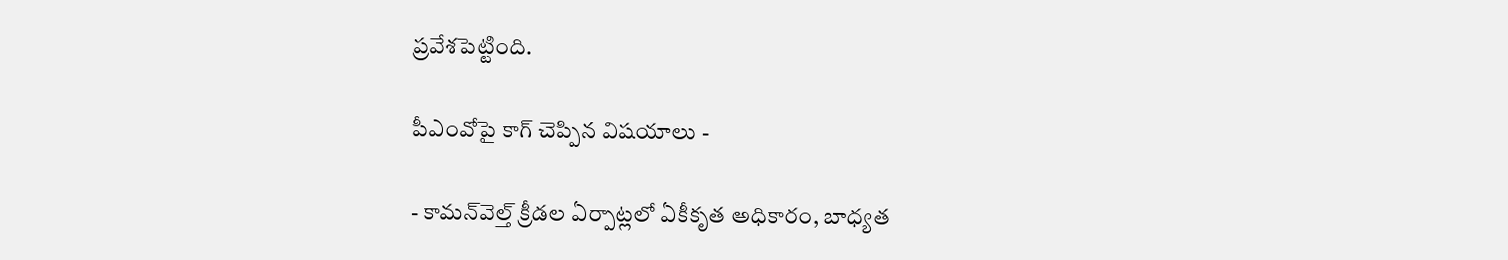ప్రవేశపెట్టింది.

పీఎంవోపై కాగ్ చెప్పిన విషయాలు -

- కామన్‌వెల్త్‌ క్రీడల ఏర్పాట్లలో ఏకీకృత అధికారం, బాధ్యత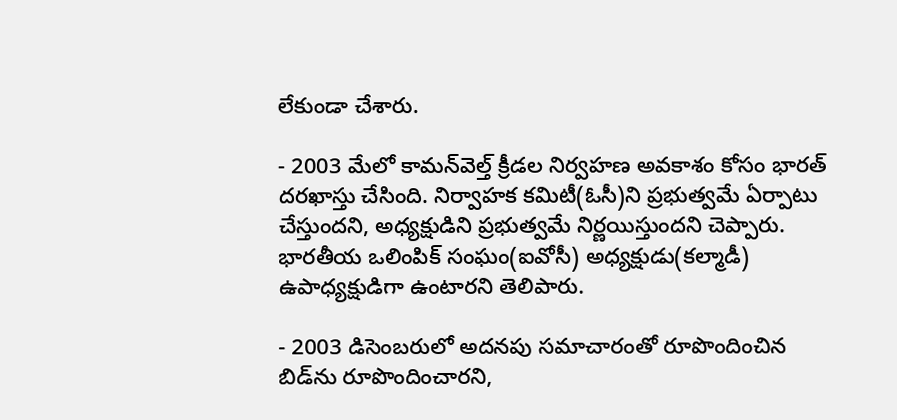లేకుండా చేశారు.

- 2003 మేలో కామన్‌వెల్త్‌ క్రీడల నిర్వహణ అవకాశం కోసం భారత్‌ దరఖాస్తు చేసింది. నిర్వాహక కమిటీ(ఓసీ)ని ప్రభుత్వమే ఏర్పాటు చేస్తుందని, అధ్యక్షుడిని ప్రభుత్వమే నిర్ణయిస్తుందని చెప్పారు. భారతీయ ఒలింపిక్‌ సంఘం(ఐవోసీ) అధ్యక్షుడు(కల్మాడీ) ఉపాధ్యక్షుడిగా ఉంటారని తెలిపారు.

- 2003 డిసెంబరులో అదనపు సమాచారంతో రూపొందించిన బిడ్‌ను రూపొందించారని,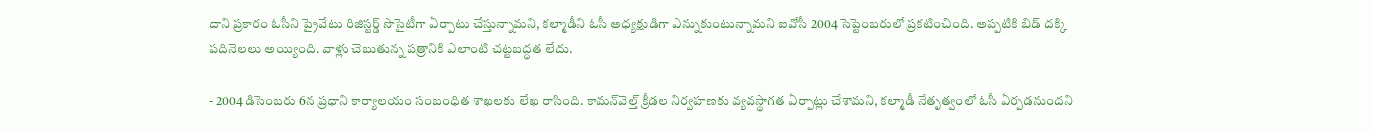దాని ప్రకారం ఓసీని ప్రైవేటు రిజిస్టర్డ్‌ సొసైటీగా ఏర్పాటు చేస్తున్నామని, కల్మాడీని ఓసీ అధ్యక్షుడిగా ఎన్నుకుంటున్నామని ఐవోసీ 2004 సెప్టెంబరులో ప్రకటించింది. అప్పటికి బిడ్‌ దక్కి పదినెలలు అయ్యింది. వాళ్లు చెబుతున్న పత్రానికి ఎలాంటి చట్టబద్ధత లేదు.

- 2004 డిసెంబరు 6న ప్రధాని కార్యాలయం సంబంధిత శాఖలకు లేఖ రాసింది. కామన్‌వెల్త్‌ క్రీడల నిర్వహణకు వ్యవస్థాగత ఏర్పాట్లు చేశామని, కల్మాడీ నేతృత్వంలో ఓసీ ఏర్పడనుందని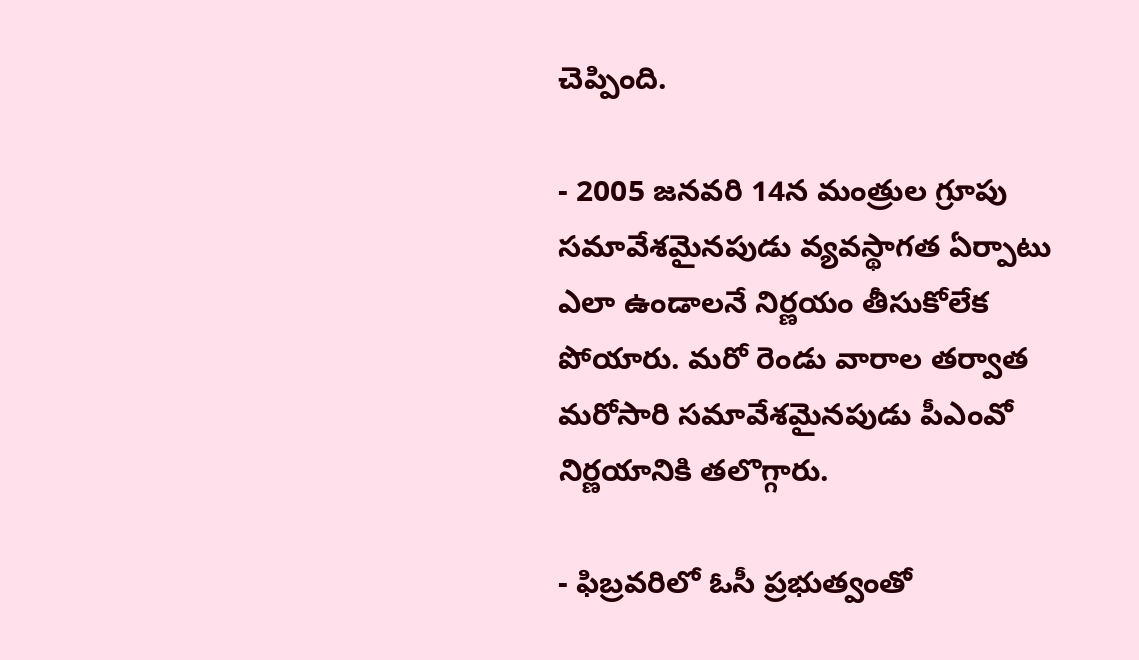చెప్పింది.

- 2005 జనవరి 14న మంత్రుల గ్రూపు సమావేశమైనపుడు వ్యవస్థాగత ఏర్పాటు ఎలా ఉండాలనే నిర్ణయం తీసుకోలేక పోయారు. మరో రెండు వారాల తర్వాత మరోసారి సమావేశమైనపుడు పీఎంవో నిర్ణయానికి తలొగ్గారు.

- ఫిబ్రవరిలో ఓసీ ప్రభుత్వంతో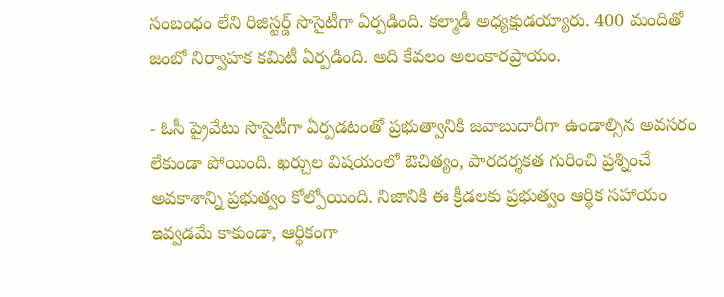సంబంధం లేని రిజిస్టర్డ్‌ సొసైటీగా ఏర్పడింది. కల్మాడీ అధ్యక్షుడయ్యారు. 400 మందితో జంబో నిర్వాహక కమిటీ ఏర్పడింది. అది కేవలం అలంకారప్రాయం.

- ఓసీ ప్రైవేటు సొసైటీగా ఏర్పడటంతో ప్రభుత్వానికి జవాబుదారీగా ఉండాల్సిన అవసరం లేకుండా పోయింది. ఖర్చుల విషయంలో ఔచిత్యం, పారదర్శకత గురించి ప్రశ్నించే అవకాశాన్ని ప్రభుత్వం కోల్పోయింది. నిజానికి ఈ క్రీడలకు ప్రభుత్వం ఆర్థిక సహాయం ఇవ్వడమే కాకుండా, ఆర్థికంగా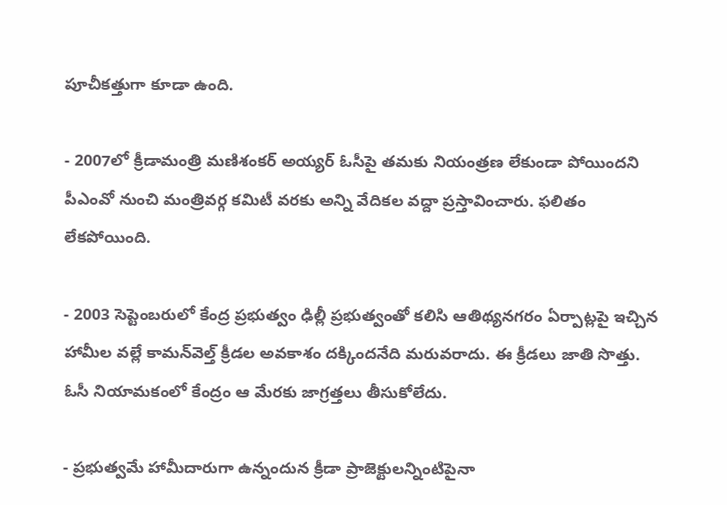పూచీకత్తుగా కూడా ఉంది.

- 2007లో క్రీడామంత్రి మణిశంకర్‌ అయ్యర్‌ ఓసీపై తమకు నియంత్రణ లేకుండా పోయిందని పీఎంవో నుంచి మంత్రివర్గ కమిటీ వరకు అన్ని వేదికల వద్దా ప్రస్తావించారు. ఫలితం లేకపోయింది.

- 2003 సెప్టెంబరులో కేంద్ర ప్రభుత్వం ఢిల్లీ ప్రభుత్వంతో కలిసి ఆతిథ్యనగరం ఏర్పాట్లపై ఇచ్చిన హామీల వల్లే కామన్‌వెల్త్‌ క్రీడల అవకాశం దక్కిందనేది మరువరాదు. ఈ క్రీడలు జాతి సొత్తు. ఓసీ నియామకంలో కేంద్రం ఆ మేరకు జాగ్రత్తలు తీసుకోలేదు.

- ప్రభుత్వమే హామీదారుగా ఉన్నందున క్రీడా ప్రాజెక్టులన్నింటిపైనా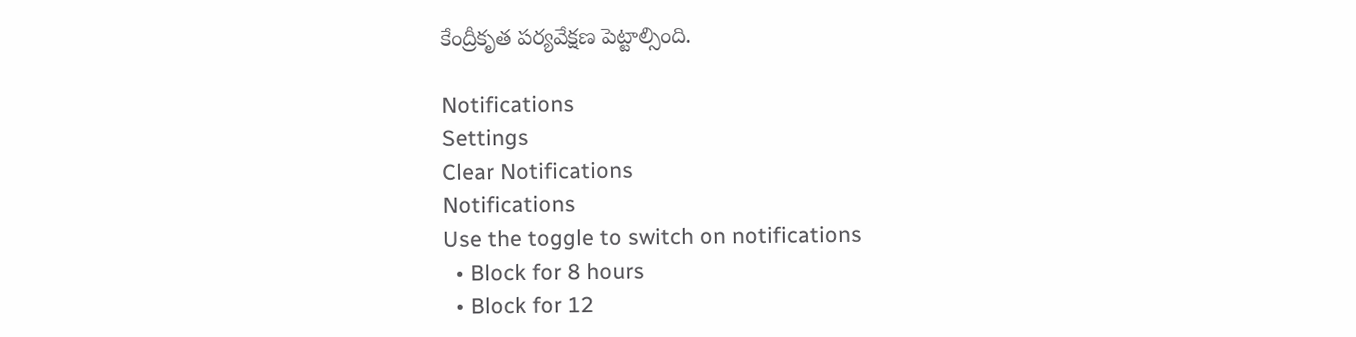కేంద్రీకృత పర్యవేక్షణ పెట్టాల్సింది.

Notifications
Settings
Clear Notifications
Notifications
Use the toggle to switch on notifications
  • Block for 8 hours
  • Block for 12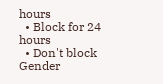hours
  • Block for 24 hours
  • Don't block
Gender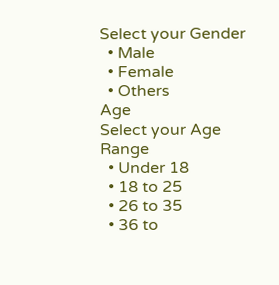Select your Gender
  • Male
  • Female
  • Others
Age
Select your Age Range
  • Under 18
  • 18 to 25
  • 26 to 35
  • 36 to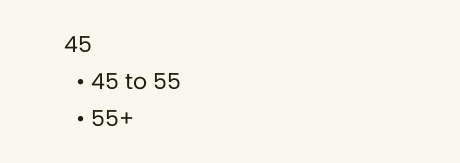45
  • 45 to 55
  • 55+